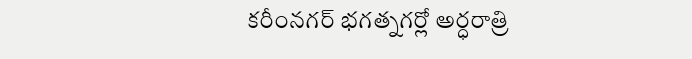కరీంనగర్ భగత్నగర్లో అర్ధరాత్రి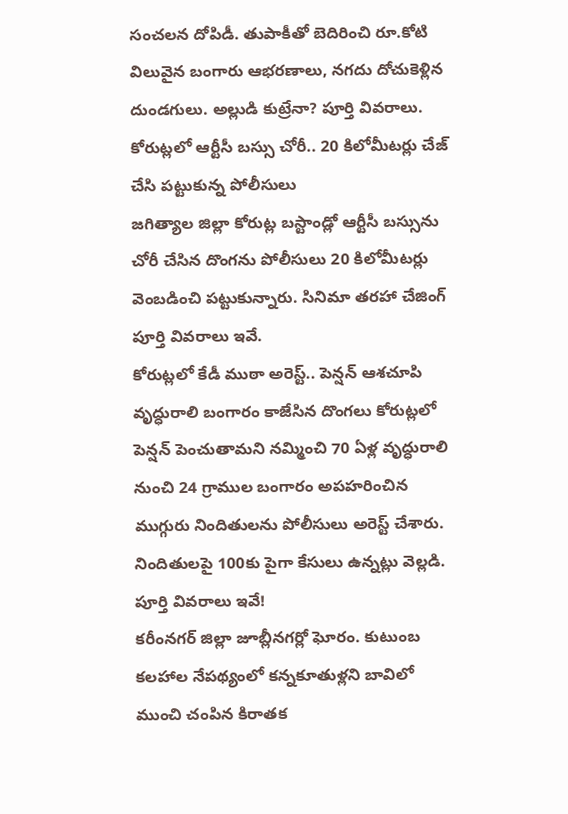సంచలన దోపిడీ. తుపాకీతో బెదిరించి రూ.కోటి విలువైన బంగారు ఆభరణాలు, నగదు దోచుకెళ్లిన దుండగులు. అల్లుడి కుట్రేనా? పూర్తి వివరాలు.
కోరుట్లలో ఆర్టీసీ బస్సు చోరీ.. 20 కిలోమీటర్లు చేజ్ చేసి పట్టుకున్న పోలీసులు
జగిత్యాల జిల్లా కోరుట్ల బస్టాండ్లో ఆర్టీసీ బస్సును చోరీ చేసిన దొంగను పోలీసులు 20 కిలోమీటర్లు వెంబడించి పట్టుకున్నారు. సినిమా తరహా చేజింగ్ పూర్తి వివరాలు ఇవే.
కోరుట్లలో కేడీ ముఠా అరెస్ట్.. పెన్షన్ ఆశచూపి వృద్ధురాలి బంగారం కాజేసిన దొంగలు కోరుట్లలో పెన్షన్ పెంచుతామని నమ్మించి 70 ఏళ్ల వృద్ధురాలి నుంచి 24 గ్రాముల బంగారం అపహరించిన ముగ్గురు నిందితులను పోలీసులు అరెస్ట్ చేశారు. నిందితులపై 100కు పైగా కేసులు ఉన్నట్లు వెల్లడి. పూర్తి వివరాలు ఇవే!
కరీంనగర్ జిల్లా జూబ్లీనగర్లో ఘోరం. కుటుంబ కలహాల నేపథ్యంలో కన్నకూతుళ్లని బావిలో ముంచి చంపిన కిరాతక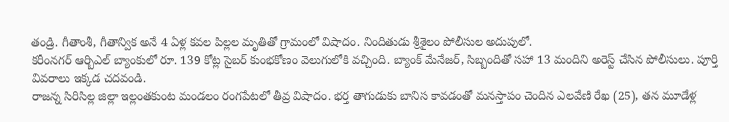తండ్రి. గీతాంశీ, గీతాన్విక అనే 4 ఏళ్ల కవల పిల్లల మృతితో గ్రామంలో విషాదం. నిందితుడు శ్రీశైలం పోలీసుల అదుపులో.
కరీంనగర్ ఆర్బిఎల్ బ్యాంకులో రూ. 139 కోట్ల సైబర్ కుంభకోణం వెలుగులోకి వచ్చింది. బ్యాంక్ మేనేజర్, సిబ్బందితో సహా 13 మందిని అరెస్ట్ చేసిన పోలీసులు. పూర్తి వివరాలు ఇక్కడ చదవండి.
రాజన్న సిరిసిల్ల జిల్లా ఇల్లంతకుంట మండలం రంగపేటలో తీవ్ర విషాదం. భర్త తాగుడుకు బానిస కావడంతో మనస్తాపం చెందిన ఎలవేణి రేఖ (25), తన మూడేళ్ల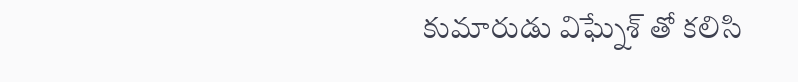కుమారుడు విఘ్నేశ్ తో కలిసి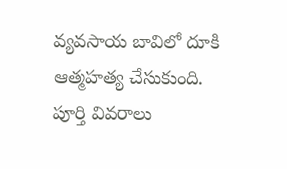వ్యవసాయ బావిలో దూకి ఆత్మహత్య చేసుకుంది. పూర్తి వివరాలు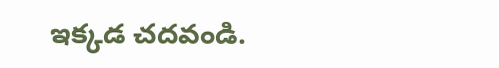ఇక్కడ చదవండి.